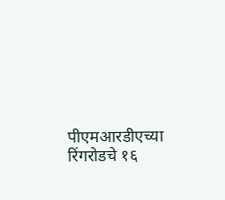पीएमआरडीएच्या रिंगरोडचे १६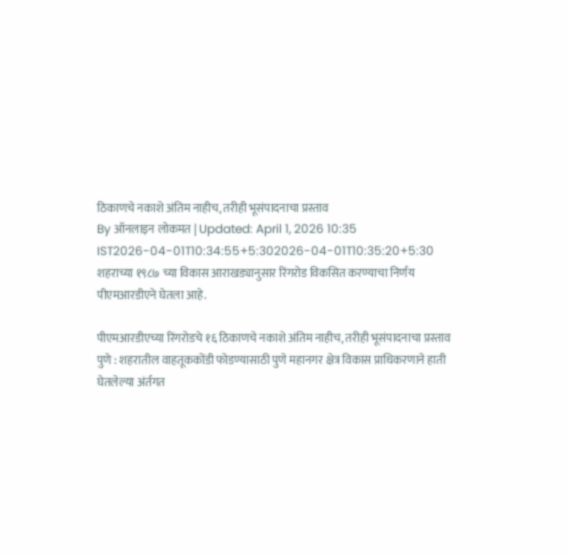ठिकाणचे नकाशे अंतिम नाहीच, तरीही भूसंपादनाचा प्रस्ताव
By ऑनलाइन लोकमत | Updated: April 1, 2026 10:35 IST2026-04-01T10:34:55+5:302026-04-01T10:35:20+5:30
शहराच्या १९८७ च्या विकास आराखड्यानुसार रिंगरोड विकसित करण्याचा निर्णय पीएमआरडीएने घेतला आहे.

पीएमआरडीएच्या रिंगरोडचे १६ ठिकाणचे नकाशे अंतिम नाहीच, तरीही भूसंपादनाचा प्रस्ताव
पुणे : शहरातील वाहतूककोंडी फोडण्यासाठी पुणे महानगर क्षेत्र विकास प्राधिकरणाने हाती घेतलेल्या अंर्तगत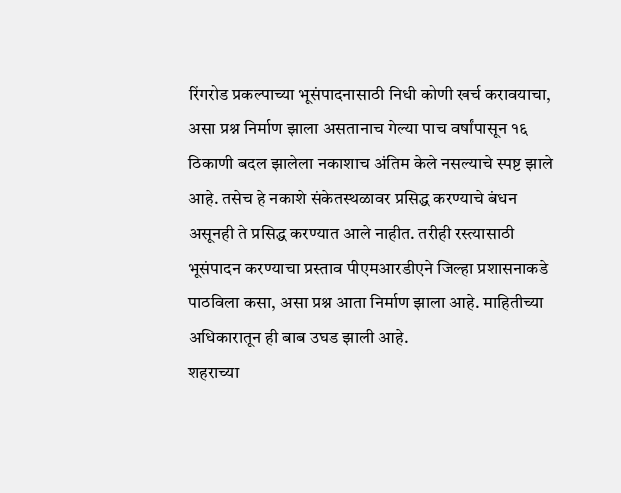रिंगरोड प्रकल्पाच्या भूसंपादनासाठी निधी कोणी खर्च करावयाचा, असा प्रश्न निर्माण झाला असतानाच गेल्या पाच वर्षांपासून १६ ठिकाणी बदल झालेला नकाशाच अंतिम केले नसल्याचे स्पष्ट झाले आहे. तसेच हे नकाशे संकेतस्थळावर प्रसिद्ध करण्याचे बंधन असूनही ते प्रसिद्ध करण्यात आले नाहीत. तरीही रस्त्यासाठी भूसंपादन करण्याचा प्रस्ताव पीएमआरडीएने जिल्हा प्रशासनाकडे पाठविला कसा, असा प्रश्न आता निर्माण झाला आहे. माहितीच्या अधिकारातून ही बाब उघड झाली आहे.
शहराच्या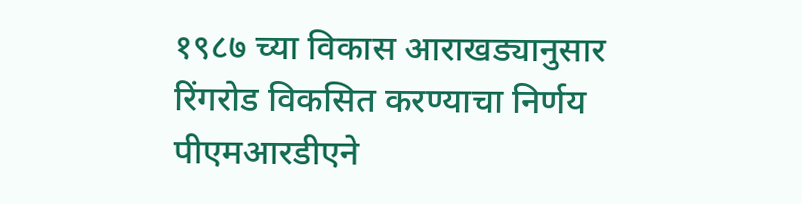१९८७ च्या विकास आराखड्यानुसार रिंगरोड विकसित करण्याचा निर्णय पीएमआरडीएने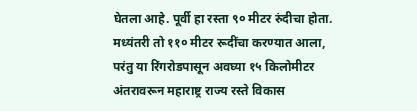घेतला आहे. पूर्वी हा रस्ता ९० मीटर रुंदीचा होता. मध्यंतरी तो ११० मीटर रूदींचा करण्यात आला, परंतु या रिंगरोडपासून अवघ्या १५ किलोमीटर अंतरावरून महाराष्ट्र राज्य रस्ते विकास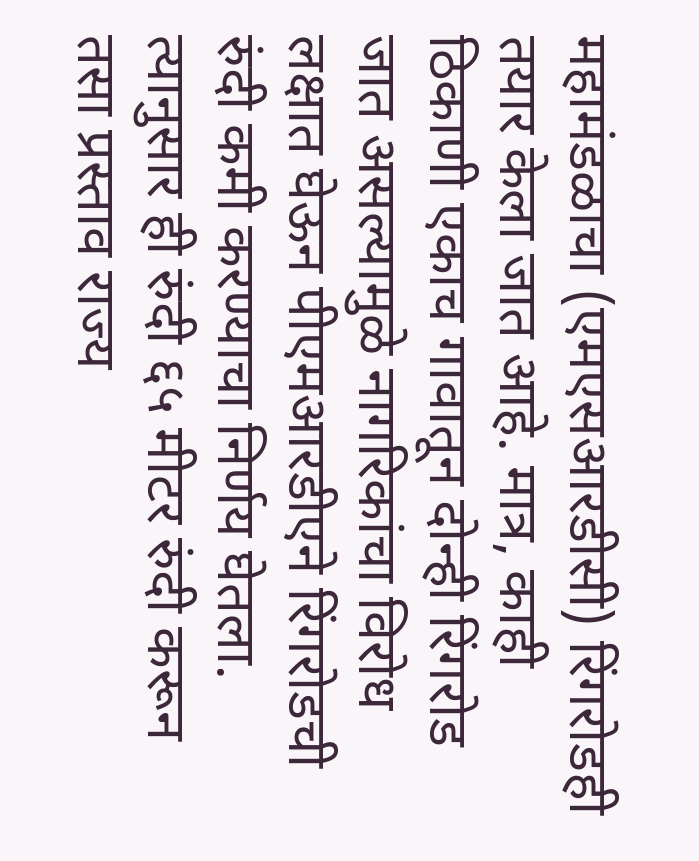महामंडळाचा (एमएसआरडीसी) रिंगरोडही तयार केला जात आहे. मात्र, काही ठिकाणी एकाच गावातून दोन्ही रिंगरोड जात असल्यामुळे नागरिकांचा विरोध लक्षात घेऊन पीएमआरडीएने रिंगरोडची रुंदी कमी करण्याचा निर्णय घेतला. त्यानुसार ही रुंदी ६५ मीटर रुंदी करून तसा प्रस्ताव राज्य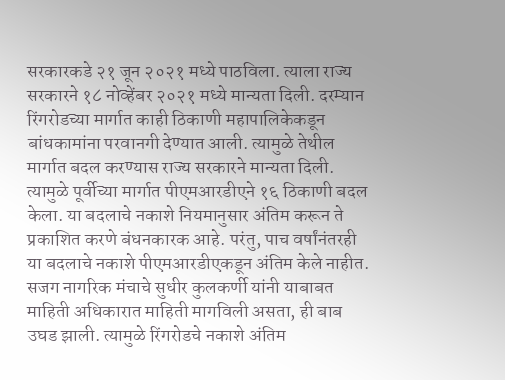सरकारकडे २१ जून २०२१ मध्ये पाठविला. त्याला राज्य सरकारने १८ नोव्हेंबर २०२१ मध्ये मान्यता दिली. दरम्यान रिंगरोडच्या मार्गात काही ठिकाणी महापालिकेकडून बांधकामांना परवानगी देण्यात आली. त्यामुळे तेथील मार्गात बदल करण्यास राज्य सरकारने मान्यता दिली. त्यामुळे पूर्वीच्या मार्गात पीएमआरडीएने १६ ठिकाणी बदल केला. या बदलाचे नकाशे नियमानुसार अंतिम करून ते प्रकाशित करणे बंधनकारक आहे. परंतु, पाच वर्षांनंतरही या बदलाचे नकाशे पीएमआरडीएकडून अंतिम केले नाहीत.
सजग नागरिक मंचाचे सुधीर कुलकर्णी यांनी याबाबत माहिती अधिकारात माहिती मागविली असता, ही बाब उघड झाली. त्यामुळे रिंगरोडचे नकाशे अंतिम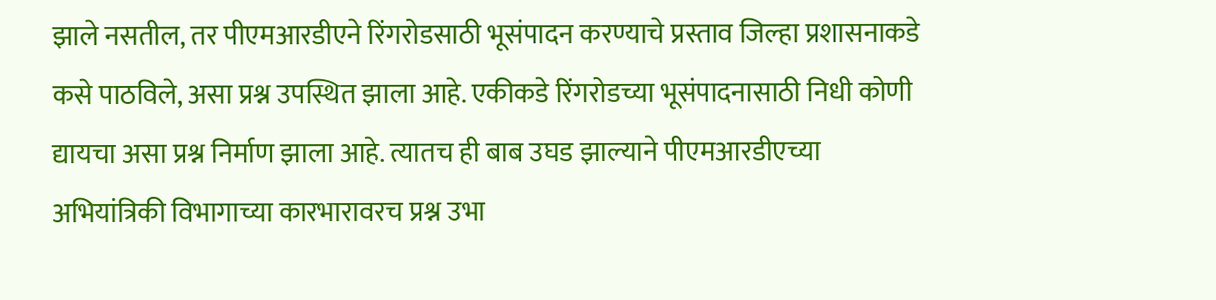झाले नसतील, तर पीएमआरडीएने रिंगरोडसाठी भूसंपादन करण्याचे प्रस्ताव जिल्हा प्रशासनाकडे कसे पाठविले, असा प्रश्न उपस्थित झाला आहे. एकीकडे रिंगरोडच्या भूसंपादनासाठी निधी कोणी द्यायचा असा प्रश्न निर्माण झाला आहे. त्यातच ही बाब उघड झाल्याने पीएमआरडीएच्या अभियांत्रिकी विभागाच्या कारभारावरच प्रश्न उभा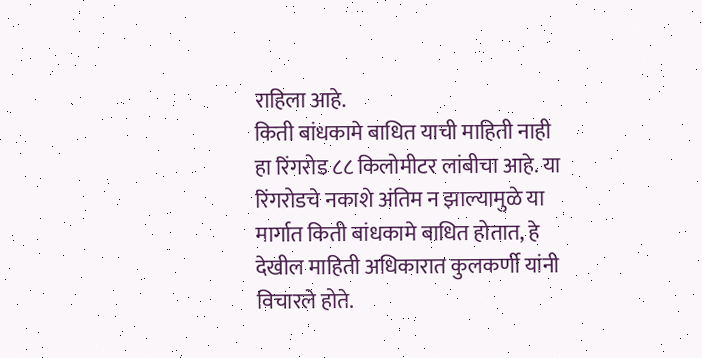राहिला आहे.
किती बांधकामे बाधित याची माहिती नाही
हा रिंगरोड ८८ किलोमीटर लांबीचा आहे. या रिंगरोडचे नकाशे अंतिम न झाल्यामुळे या मार्गात किती बांधकामे बाधित होतात, हे देखील माहिती अधिकारात कुलकर्णी यांनी विचारले होते.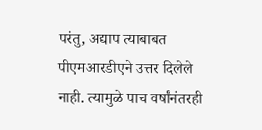परंतु, अद्याप त्याबाबत पीएमआरडीएने उत्तर दिलेले नाही. त्यामुळे पाच वर्षांनंतरही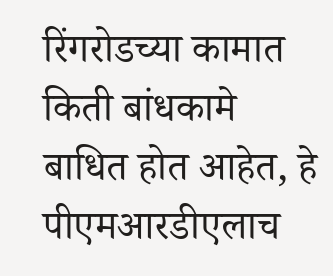रिंगरोडच्या कामात किती बांधकामे बाधित होत आहेत, हे पीएमआरडीएलाच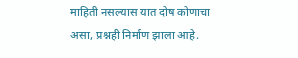माहिती नसल्यास यात दोष कोणाचा असा, प्रश्नही निर्माण झाला आहे.